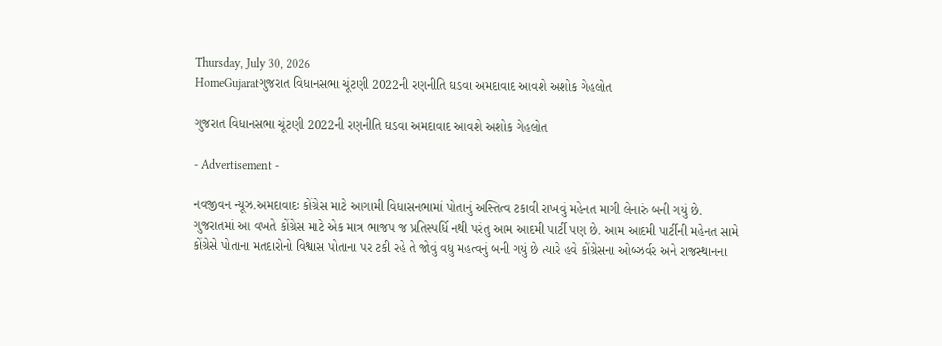Thursday, July 30, 2026
HomeGujaratગુજરાત વિધાનસભા ચૂંટણી 2022ની રણનીતિ ઘડવા અમદાવાદ આવશે અશોક ગેહલોત

ગુજરાત વિધાનસભા ચૂંટણી 2022ની રણનીતિ ઘડવા અમદાવાદ આવશે અશોક ગેહલોત

- Advertisement -

નવજીવન ન્યૂઝ.અમદાવાદઃ કોંગ્રેસ માટે આગામી વિધાસનભામાં પોતાનું અસ્તિત્વ ટકાવી રાખવું મહેનત માગી લેનારું બની ગયું છે. ગુજરાતમાં આ વખતે કોંગ્રેસ માટે એક માત્ર ભાજપ જ પ્રતિસ્પર્ધિ નથી પરંતુ આમ આદમી પાર્ટી પણ છે. આમ આદમી પાર્ટીની મહેનત સામે કોંગ્રેસે પોતાના મતદારોનો વિશ્વાસ પોતાના પર ટકી રહે તે જોવું વધુ મહત્વનું બની ગયું છે ત્યારે હવે કોંગ્રેસના ઓબ્ઝર્વર અને રાજસ્થાનના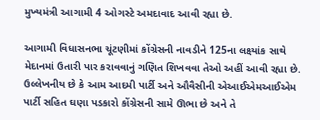મુખ્યમંત્રી આગામી 4 ઓગસ્ટે અમદાવાદ આવી રહ્યા છે.

આગામી વિધાસનભા ચૂંટણીમાં કોંગ્રેસની નાવડીને 125ના લક્ષ્યાંક સાથે મેદાનમાં ઉતારી પાર કરાવવાનું ગણિત શિખવવા તેઓ અહીં આવી રહ્યા છે. ઉલ્લેખનીય છે કે આમ આદમી પાર્ટી અને ઔવૈસીની એઆઈએમઆઈએમ પાર્ટી સહિત ઘણા પડકારો કોંગ્રેસની સામે ઊભા છે અને તે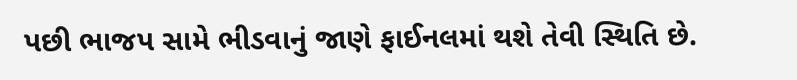પછી ભાજપ સામે ભીડવાનું જાણે ફાઈનલમાં થશે તેવી સ્થિતિ છે.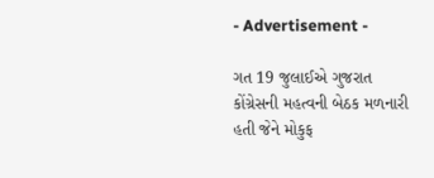- Advertisement -

ગત 19 જુલાઈએ ગુજરાત કોંગ્રેસની મહત્વની બેઠક મળનારી હતી જેને મોકુફ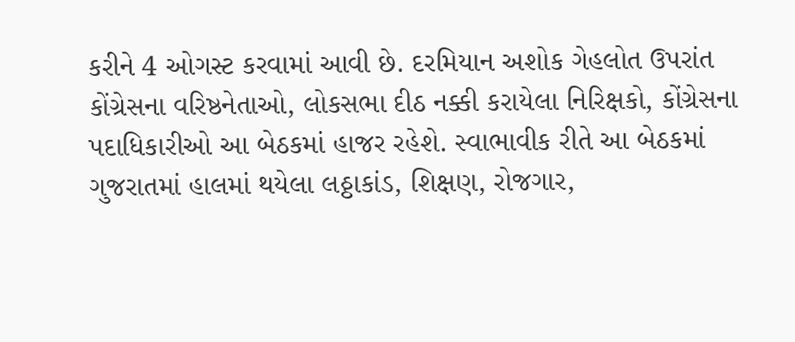કરીને 4 ઓગસ્ટ કરવામાં આવી છે. દરમિયાન અશોક ગેહલોત ઉપરાંત કોંગ્રેસના વરિષ્ઠનેતાઓ, લોકસભા દીઠ નક્કી કરાયેલા નિરિક્ષકો, કોંગ્રેસના પદાધિકારીઓ આ બેઠકમાં હાજર રહેશે. સ્વાભાવીક રીતે આ બેઠકમાં ગુજરાતમાં હાલમાં થયેલા લઠ્ઠાકાંડ, શિક્ષણ, રોજગાર,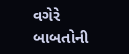વગેરે બાબતોની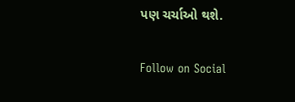પણ ચર્ચાઓ થશે.

Follow on Social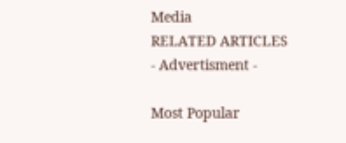Media
RELATED ARTICLES
- Advertisment -

Most Popular